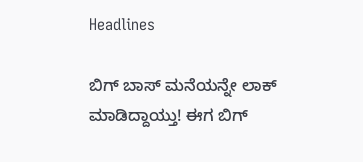Headlines

ಬಿಗ್ ಬಾಸ್ ಮನೆಯನ್ನೇ ಲಾಕ್ ಮಾಡಿದ್ದಾಯ್ತು! ಈಗ ಬಿಗ್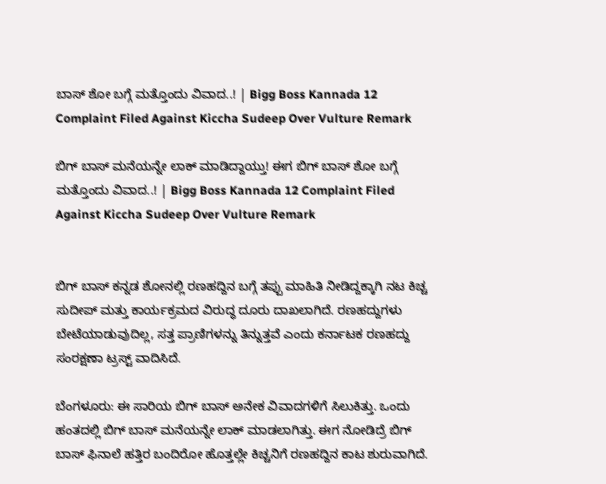ಬಾಸ್ ಶೋ ಬಗ್ಗೆ ಮತ್ತೊಂದು ವಿವಾದ..! | Bigg Boss Kannada 12 Complaint Filed Against Kiccha Sudeep Over Vulture Remark

ಬಿಗ್ ಬಾಸ್ ಮನೆಯನ್ನೇ ಲಾಕ್ ಮಾಡಿದ್ದಾಯ್ತು! ಈಗ ಬಿಗ್ ಬಾಸ್ ಶೋ ಬಗ್ಗೆ ಮತ್ತೊಂದು ವಿವಾದ..! | Bigg Boss Kannada 12 Complaint Filed Against Kiccha Sudeep Over Vulture Remark


ಬಿಗ್ ಬಾಸ್ ಕನ್ನಡ ಶೋನಲ್ಲಿ ರಣಹದ್ದಿನ ಬಗ್ಗೆ ತಪ್ಪು ಮಾಹಿತಿ ನೀಡಿದ್ದಕ್ಕಾಗಿ ನಟ ಕಿಚ್ಚ ಸುದೀಪ್ ಮತ್ತು ಕಾರ್ಯಕ್ರಮದ ವಿರುದ್ಧ ದೂರು ದಾಖಲಾಗಿದೆ. ರಣಹದ್ದುಗಳು ಬೇಟೆಯಾಡುವುದಿಲ್ಲ, ಸತ್ತ ಪ್ರಾಣಿಗಳನ್ನು ತಿನ್ನುತ್ತವೆ ಎಂದು ಕರ್ನಾಟಕ ರಣಹದ್ದು ಸಂರಕ್ಷಣಾ ಟ್ರಸ್ಟ್ ವಾದಿಸಿದೆ.

ಬೆಂಗಳೂರು: ಈ ಸಾರಿಯ ಬಿಗ್ ಬಾಸ್ ಅನೇಕ ವಿವಾದಗಳಿಗೆ ಸಿಲುಕಿತ್ತು. ಒಂದು ಹಂತದಲ್ಲಿ ಬಿಗ್ ಬಾಸ್ ಮನೆಯನ್ನೇ ಲಾಕ್ ಮಾಡಲಾಗಿತ್ತು. ಈಗ ನೋಡಿದ್ರೆ ಬಿಗ್ ಬಾಸ್ ಫಿನಾಲೆ ಹತ್ತಿರ ಬಂದಿರೋ ಹೊತ್ತಲ್ಲೇ ಕಿಚ್ಚನಿಗೆ ರಣಹದ್ದಿನ ಕಾಟ ಶುರುವಾಗಿದೆ.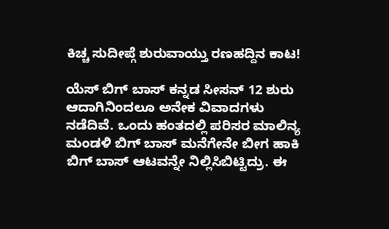ಕಿಚ್ಚ ಸುದೀಪ್ಗೆ ಶುರುವಾಯ್ತು ರಣಹದ್ದಿನ ಕಾಟ!

ಯೆಸ್ ಬಿಗ್ ಬಾಸ್ ಕನ್ನಡ ಸೀಸನ್ 12 ಶುರು ಆದಾಗಿನಿಂದಲೂ ಅನೇಕ ವಿವಾದಗಳು ನಡೆದಿವೆ. ಒಂದು ಹಂತದಲ್ಲಿ ಪರಿಸರ ಮಾಲಿನ್ಯ ಮಂಡಳಿ ಬಿಗ್ ಬಾಸ್ ಮನೆಗೇನೇ ಬೀಗ ಹಾಕಿ ಬಿಗ್ ಬಾಸ್ ಆಟವನ್ನೇ ನಿಲ್ಲಿಸಿಬಿಟ್ಟಿದ್ರು. ಈ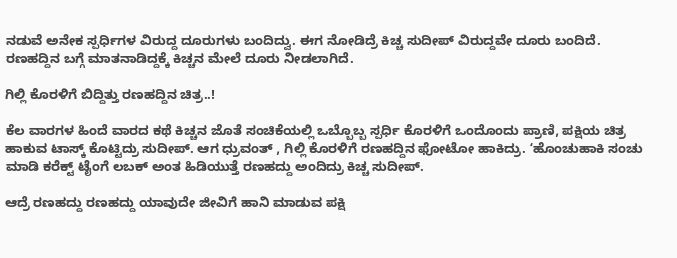ನಡುವೆ ಅನೇಕ ಸ್ಪರ್ಧಿಗಳ ವಿರುದ್ದ ದೂರುಗಳು ಬಂದಿದ್ವು. ಈಗ ನೋಡಿದ್ರೆ ಕಿಚ್ಚ ಸುದೀಪ್ ವಿರುದ್ದವೇ ದೂರು ಬಂದಿದೆ. ರಣಹದ್ದಿನ ಬಗ್ಗೆ ಮಾತನಾಡಿದ್ದಕ್ಕೆ ಕಿಚ್ಚನ ಮೇಲೆ ದೂರು ನೀಡಲಾಗಿದೆ.

ಗಿಲ್ಲಿ ಕೊರಳಿಗೆ ಬಿದ್ದಿತ್ತು ರಣಹದ್ದಿನ ಚಿತ್ರ..!

ಕೆಲ ವಾರಗಳ ಹಿಂದೆ ವಾರದ ಕಥೆ ಕಿಚ್ಚನ ಜೊತೆ ಸಂಚಿಕೆಯಲ್ಲಿ ಒಬ್ಬೊಬ್ಬ ಸ್ಪರ್ಧಿ ಕೊರಳಿಗೆ ಒಂದೊಂದು ಪ್ರಾಣಿ, ಪಕ್ಷಿಯ ಚಿತ್ರ ಹಾಕುವ ಟಾಸ್ಕ್ ಕೊಟ್ಟಿದ್ರು ಸುದೀಪ್. ಆಗ ಧ್ರುವಂತ್ , ಗಿಲ್ಲಿ ಕೊರಳಿಗೆ ರಣಹದ್ದಿನ ಫೋಟೋ ಹಾಕಿದ್ರು. ʻಹೊಂಚುಹಾಕಿ ಸಂಚು ಮಾಡಿ ಕರೆಕ್ಟ್ ಟೈಂಗೆ ಲಬಕ್ ಅಂತ ಹಿಡಿಯುತ್ತೆ ರಣಹದ್ದು ಅಂದಿದ್ರು ಕಿಚ್ಚ ಸುದೀಪ್.

ಆದ್ರೆ ರಣಹದ್ದು ರಣಹದ್ದು ಯಾವುದೇ ಜೀವಿಗೆ ಹಾನಿ‌ ಮಾಡುವ ಪಕ್ಷಿ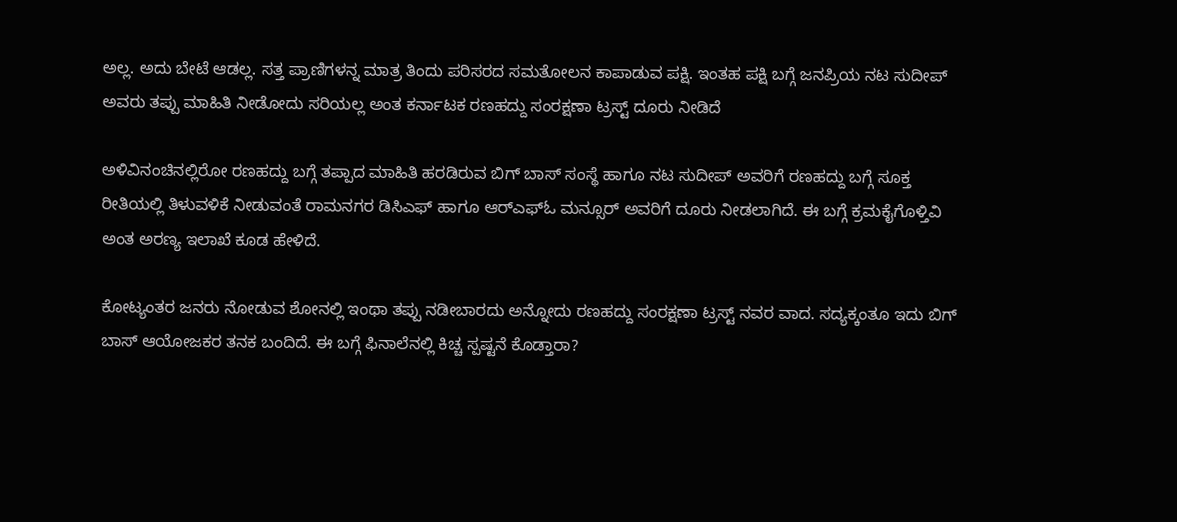ಅಲ್ಲ. ಅದು ಬೇಟೆ ಆಡಲ್ಲ. ಸತ್ತ ಪ್ರಾಣಿಗಳನ್ನ ಮಾತ್ರ ತಿಂದು ಪರಿಸರದ ಸಮತೋಲನ ಕಾಪಾಡುವ ಪಕ್ಷಿ. ಇಂತಹ ಪಕ್ಷಿ ಬಗ್ಗೆ ಜನಪ್ರಿಯ ನಟ ಸುದೀಪ್ ಅವರು ತಪ್ಪು ಮಾಹಿತಿ ನೀಡೋದು ಸರಿಯಲ್ಲ ಅಂತ ಕರ್ನಾಟಕ ರಣಹದ್ದು ಸಂರಕ್ಷಣಾ ಟ್ರಸ್ಟ್ ದೂರು ನೀಡಿದೆ

ಅಳಿವಿನಂಚಿನಲ್ಲಿರೋ ರಣಹದ್ದು ಬಗ್ಗೆ ತಪ್ಪಾದ ಮಾಹಿತಿ ಹರಡಿರುವ ಬಿಗ್ ಬಾಸ್ ಸಂಸ್ಥೆ ಹಾಗೂ ನಟ ಸುದೀಪ್ ಅವರಿಗೆ ರಣಹದ್ದು ಬಗ್ಗೆ ಸೂಕ್ತ ರೀತಿಯಲ್ಲಿ ತಿಳುವಳಿಕೆ ನೀಡುವಂತೆ ರಾಮನಗರ ಡಿಸಿಎಫ್ ಹಾಗೂ ಆರ್‌ಎಫ್‌ಓ ಮನ್ಸೂರ್‌ ಅವರಿಗೆ ದೂರು ನೀಡಲಾಗಿದೆ. ಈ ಬಗ್ಗೆ ಕ್ರಮಕೈಗೊಳ್ತಿವಿ ಅಂತ ಅರಣ್ಯ ಇಲಾಖೆ ಕೂಡ ಹೇಳಿದೆ.

ಕೋಟ್ಯಂತರ ಜನರು ನೋಡುವ ಶೋನಲ್ಲಿ ಇಂಥಾ ತಪ್ಪು ನಡೀಬಾರದು ಅನ್ನೋದು ರಣಹದ್ದು ಸಂರಕ್ಷಣಾ ಟ್ರಸ್ಟ್ ನವರ ವಾದ. ಸದ್ಯಕ್ಕಂತೂ ಇದು ಬಿಗ್ ಬಾಸ್ ಆಯೋಜಕರ ತನಕ ಬಂದಿದೆ. ಈ ಬಗ್ಗೆ ಫಿನಾಲೆನಲ್ಲಿ ಕಿಚ್ಚ ಸ್ಪಷ್ಟನೆ ಕೊಡ್ತಾರಾ?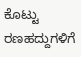ಕೊಟ್ಟು ರಣಹದ್ದುಗಳಿಗೆ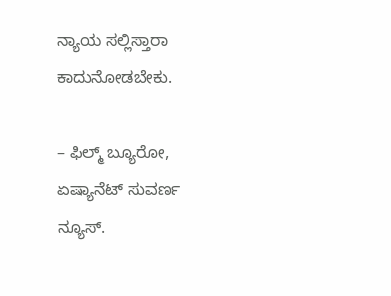ನ್ಯಾಯ ಸಲ್ಲಿಸ್ತಾರಾ ಕಾದುನೋಡಬೇಕು.

– ಫಿಲ್ಮ್ ಬ್ಯೂರೋ, ಏಷ್ಯಾನೆಟ್ ಸುವರ್ಣ ನ್ಯೂಸ್.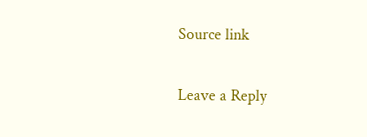Source link

Leave a Reply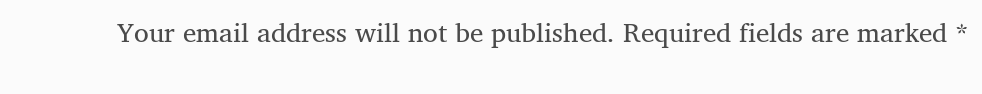Your email address will not be published. Required fields are marked *